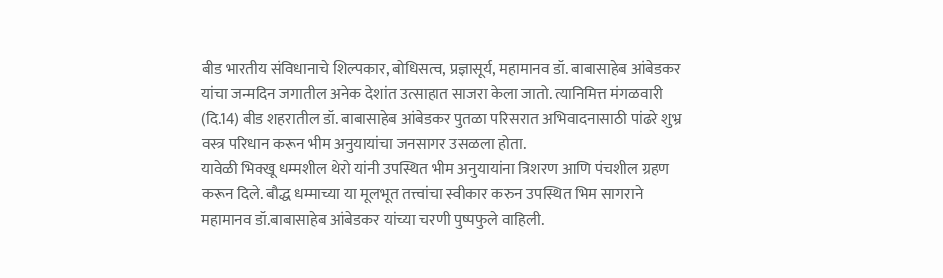बीड भारतीय संविधानाचे शिल्पकार, बोधिसत्व, प्रज्ञासूर्य, महामानव डॉ. बाबासाहेब आंबेडकर यांचा जन्मदिन जगातील अनेक देशांत उत्साहात साजरा केला जातो. त्यानिमित्त मंगळवारी (दि.14) बीड शहरातील डॉ. बाबासाहेब आंबेडकर पुतळा परिसरात अभिवादनासाठी पांढरे शुभ्र वस्त्र परिधान करून भीम अनुयायांचा जनसागर उसळला होता.
यावेळी भिक्खू धम्मशील थेरो यांनी उपस्थित भीम अनुयायांना त्रिशरण आणि पंचशील ग्रहण करून दिले. बौद्ध धम्माच्या या मूलभूत तत्त्वांचा स्वीकार करुन उपस्थित भिम सागराने महामानव डॉ.बाबासाहेब आंबेडकर यांच्या चरणी पुष्पफुले वाहिली.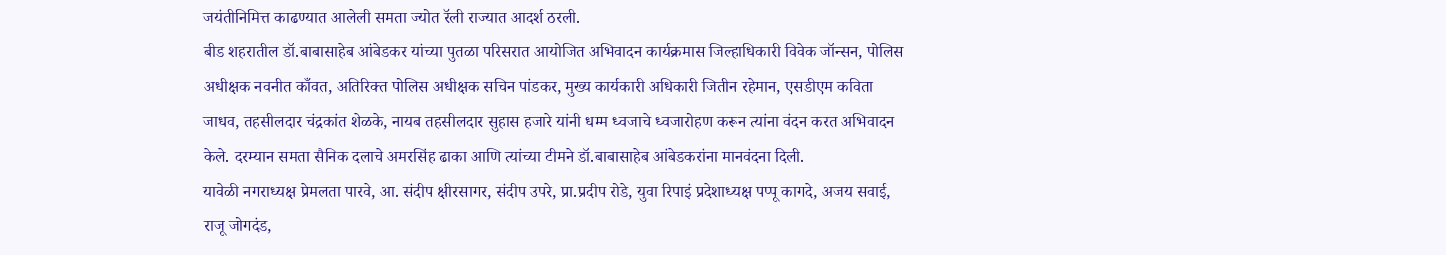जयंतीनिमित्त काढण्यात आलेली समता ज्योत रॅली राज्यात आदर्श ठरली.
बीड शहरातील डॉ.बाबासाहेब आंबेडकर यांच्या पुतळा परिसरात आयोजित अभिवादन कार्यक्रमास जिल्हाधिकारी विवेक जॉन्सन, पोलिस अधीक्षक नवनीत काँवत, अतिरिक्त पोलिस अधीक्षक सचिन पांडकर, मुख्य कार्यकारी अधिकारी जितीन रहेमान, एसडीएम कविता जाधव, तहसीलदार चंद्रकांत शेळके, नायब तहसीलदार सुहास हजारे यांनी धम्म ध्वजाचे ध्वजारोहण करून त्यांना वंदन करत अभिवादन केले. दरम्यान समता सैनिक दलाचे अमरसिंह ढाका आणि त्यांच्या टीमने डॉ.बाबासाहेब आंबेडकरांना मानवंदना दिली.
यावेळी नगराध्यक्ष प्रेमलता पारवे, आ. संदीप क्षीरसागर, संदीप उपरे, प्रा.प्रदीप रोडे, युवा रिपाइं प्रदेशाध्यक्ष पप्पू कागदे, अजय सवाई, राजू जोगदंड,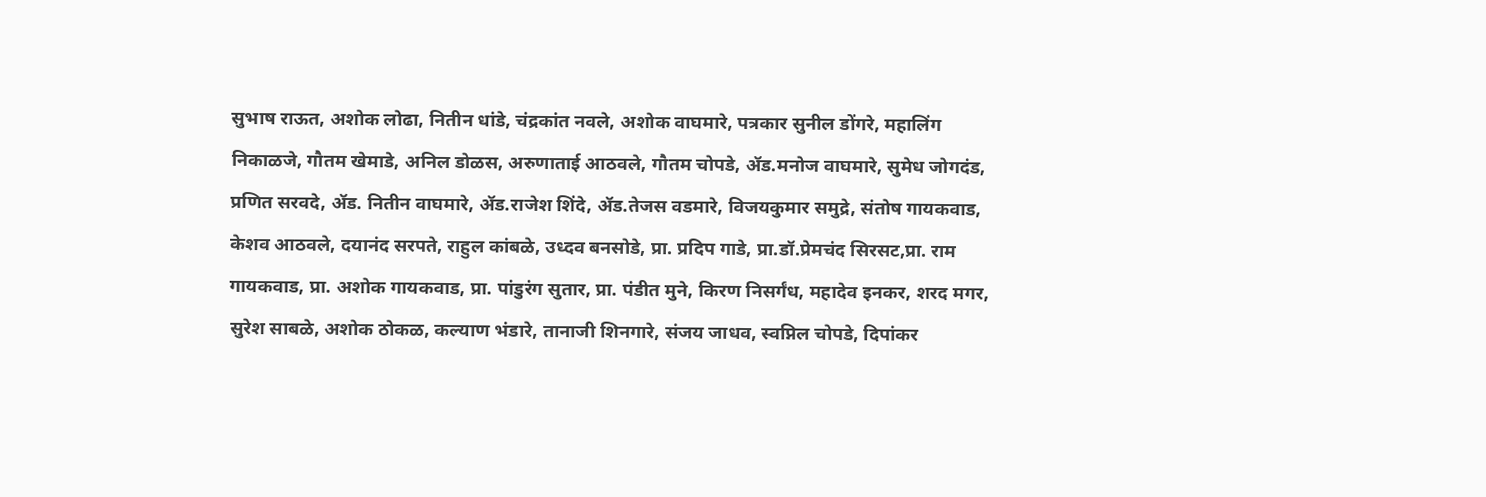सुभाष राऊत, अशोक लोढा, नितीन धांडे, चंद्रकांत नवले, अशोक वाघमारे, पत्रकार सुनील डोंगरे, महालिंग निकाळजे, गौतम खेमाडे, अनिल डोळस, अरुणाताई आठवले, गौतम चोपडे, ॲड.मनोज वाघमारे, सुमेध जोगदंड, प्रणित सरवदे, ॲड. नितीन वाघमारे, ॲड.राजेश शिंदे, ॲड.तेजस वडमारे, विजयकुमार समुद्रे, संतोष गायकवाड, केशव आठवले, दयानंद सरपते, राहुल कांबळे, उध्दव बनसोडे, प्रा. प्रदिप गाडे, प्रा.डॉ.प्रेमचंद सिरसट,प्रा. राम गायकवाड, प्रा. अशोक गायकवाड, प्रा. पांडुरंग सुतार, प्रा. पंडीत मुने, किरण निसर्गंध, महादेव इनकर, शरद मगर, सुरेश साबळे, अशोक ठोकळ, कल्याण भंडारे, तानाजी शिनगारे, संजय जाधव, स्वप्निल चोपडे, दिपांकर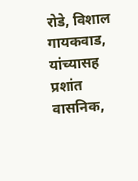रोडे, विशाल गायकवाड, यांच्यासह प्रशांत वासनिक,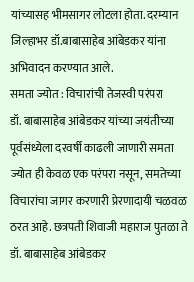यांच्यासह भीमसागर लोटला होता. दरम्यान जिल्हाभर डॉ.बाबासाहेब आंबेडकर यांना अभिवादन करण्यात आले.
समता ज्योत : विचारांची तेजस्वी परंपरा
डॉ. बाबासाहेब आंबेडकर यांच्या जयंतीच्या पूर्वसंध्येला दरवर्षी काढली जाणारी समता ज्योत ही केवळ एक परंपरा नसून, समतेच्या विचारांचा जागर करणारी प्रेरणादायी चळवळ ठरत आहे. छत्रपती शिवाजी महाराज पुतळा ते डॉ. बाबासाहेब आंबेडकर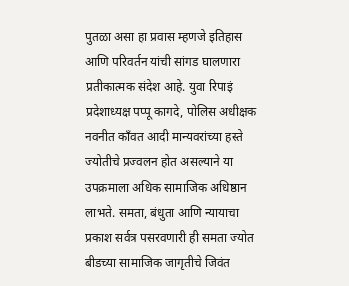पुतळा असा हा प्रवास म्हणजे इतिहास आणि परिवर्तन यांची सांगड घालणारा प्रतीकात्मक संदेश आहे. युवा रिपाइं प्रदेशाध्यक्ष पप्पू कागदे, पोलिस अधीक्षक नवनीत काँवत आदी मान्यवरांच्या हस्ते ज्योतीचे प्रज्वलन होत असल्याने या उपक्रमाला अधिक सामाजिक अधिष्ठान लाभते. समता, बंधुता आणि न्यायाचा प्रकाश सर्वत्र पसरवणारी ही समता ज्योत बीडच्या सामाजिक जागृतीचे जिवंत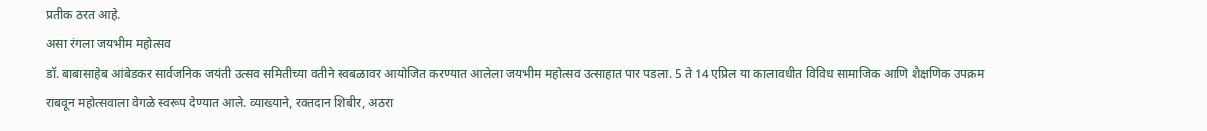प्रतीक ठरत आहे.
असा रंगला जयभीम महोत्सव
डॉ. बाबासाहेब आंबेडकर सार्वजनिक जयंती उत्सव समितीच्या वतीने स्वबळावर आयोजित करण्यात आलेला जयभीम महोत्सव उत्साहात पार पडला. 5 ते 14 एप्रिल या कालावधीत विविध सामाजिक आणि शैक्षणिक उपक्रम राबवून महोत्सवाला वेगळे स्वरूप देण्यात आले. व्याख्याने, रक्तदान शिबीर, अठरा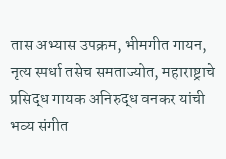तास अभ्यास उपक्रम, भीमगीत गायन, नृत्य स्पर्धा तसेच समताज्योत, महाराष्ट्राचे प्रसिद्ध गायक अनिरुद्ध वनकर यांची भव्य संगीत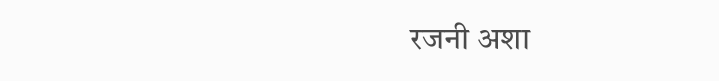रजनी अशा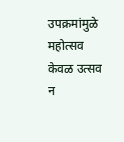उपक्रमांमुळे महोत्सव केवळ उत्सव न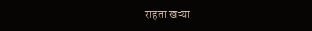राहता खऱ्या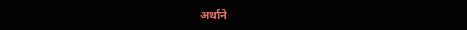अर्थाने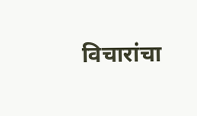विचारांचा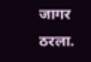जागर ठरला.